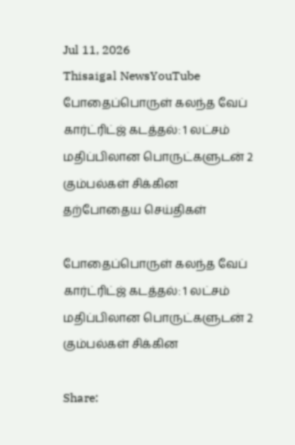Jul 11, 2026
Thisaigal NewsYouTube
போதைப்பொருள் கலந்த வேப் கார்ட்ரிட்ஜ் கடத்தல்: 1 லட்சம் மதிப்பிலான பொருட்களுடன் 2 கும்பல்கள் சிக்கின
தற்போதைய செய்திகள்

போதைப்பொருள் கலந்த வேப் கார்ட்ரிட்ஜ் கடத்தல்: 1 லட்சம் மதிப்பிலான பொருட்களுடன் 2 கும்பல்கள் சிக்கின

Share: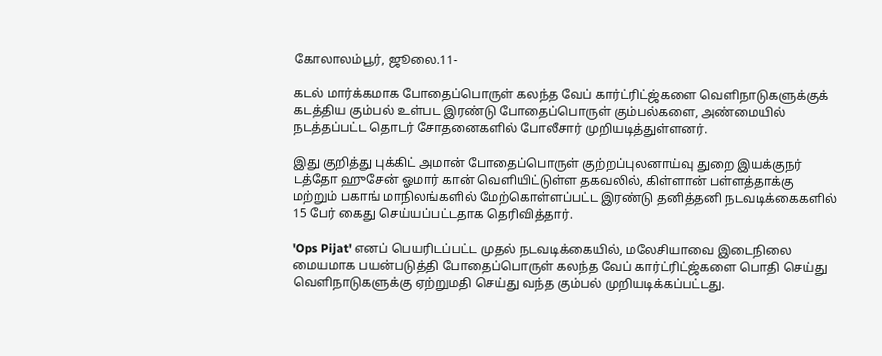கோலாலம்பூர், ஜூலை.11-

கடல் மார்க்கமாக போதைப்பொருள் கலந்த வேப் கார்ட்ரிட்ஜ்களை வெளிநாடுகளுக்குக் கடத்திய கும்பல் உள்பட இரண்டு போதைப்பொருள் கும்பல்களை, அண்மையில் நடத்தப்பட்ட தொடர் சோதனைகளில் போலீசார் முறியடித்துள்ளனர்.

இது குறித்து புக்கிட் அமான் போதைப்பொருள் குற்றப்புலனாய்வு துறை இயக்குநர் டத்தோ ஹுசேன் ஓமார் கான் வெளியிட்டுள்ள தகவலில், கிள்ளான் பள்ளத்தாக்கு மற்றும் பகாங் மாநிலங்களில் மேற்கொள்ளப்பட்ட இரண்டு தனித்தனி நடவடிக்கைகளில் 15 பேர் கைது செய்யப்பட்டதாக தெரிவித்தார்.

'Ops Pijat' எனப் பெயரிடப்பட்ட முதல் நடவடிக்கையில், மலேசியாவை இடைநிலை மையமாக பயன்படுத்தி போதைப்பொருள் கலந்த வேப் கார்ட்ரிட்ஜ்களை பொதி செய்து வெளிநாடுகளுக்கு ஏற்றுமதி செய்து வந்த கும்பல் முறியடிக்கப்பட்டது.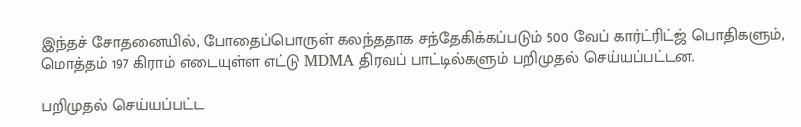இந்தச் சோதனையில், போதைப்பொருள் கலந்ததாக சந்தேகிக்கப்படும் 500 வேப் கார்ட்ரிட்ஜ் பொதிகளும், மொத்தம் 197 கிராம் எடையுள்ள எட்டு MDMA திரவப் பாட்டில்களும் பறிமுதல் செய்யப்பட்டன.

பறிமுதல் செய்யப்பட்ட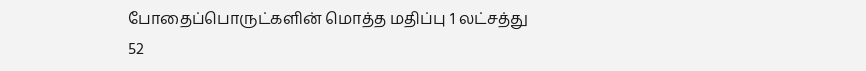போதைப்பொருட்களின் மொத்த மதிப்பு 1 லட்சத்து 52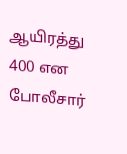ஆயிரத்து 400 என போலீசார்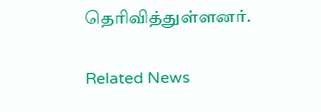தெரிவித்துள்ளனர்.

Related News